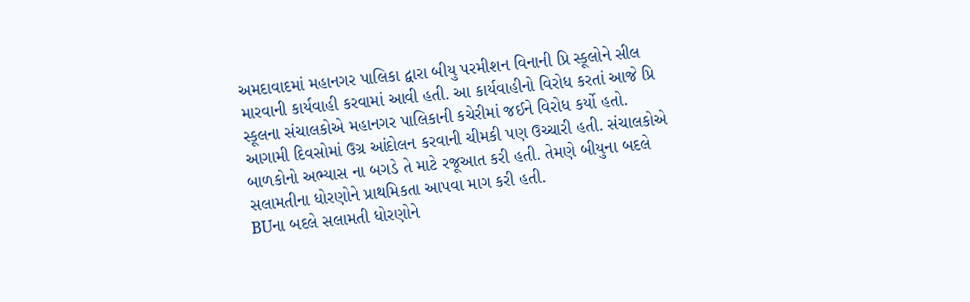અમદાવાદમાં મહાનગર પાલિકા દ્વારા બીયુ પરમીશન વિનાની પ્રિ સ્કૂલોને સીલ મારવાની કાર્યવાહી કરવામાં આવી હતી. આ કાર્યવાહીનો વિરોધ કરતાં આજે પ્રિ સ્કૂલના સંચાલકોએ મહાનગર પાલિકાની કચેરીમાં જઈને વિરોધ કર્યો હતો. આગામી દિવસોમાં ઉગ્ર આંદોલન કરવાની ચીમકી પણ ઉચ્ચારી હતી. સંચાલકોએ બાળકોનો અભ્યાસ ના બગડે તે માટે રજૂઆત કરી હતી. તેમણે બીયુના બદલે સલામતીના ધોરણોને પ્રાથમિકતા આપવા માગ કરી હતી.
BUના બદલે સલામતી ધોરણોને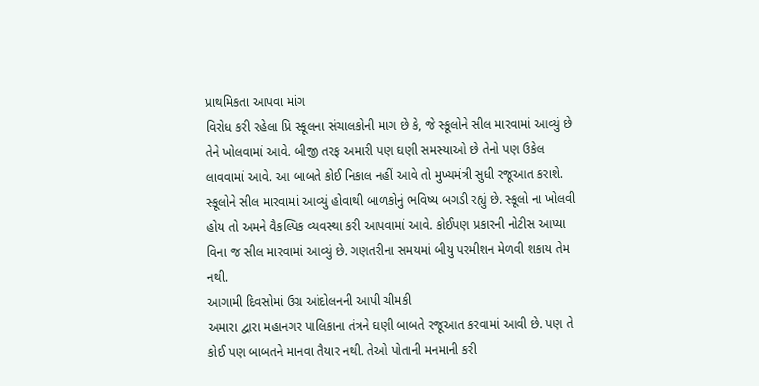પ્રાથમિકતા આપવા માંગ
વિરોધ કરી રહેલા પ્રિ સ્કૂલના સંચાલકોની માગ છે કે, જે સ્કૂલોને સીલ મારવામાં આવ્યું છે તેને ખોલવામાં આવે. બીજી તરફ અમારી પણ ઘણી સમસ્યાઓ છે તેનો પણ ઉકેલ લાવવામાં આવે. આ બાબતે કોઈ નિકાલ નહીં આવે તો મુખ્યમંત્રી સુધી રજૂઆત કરાશે. સ્કૂલોને સીલ મારવામાં આવ્યું હોવાથી બાળકોનું ભવિષ્ય બગડી રહ્યું છે. સ્કૂલો ના ખોલવી હોય તો અમને વૈકલ્પિક વ્યવસ્થા કરી આપવામાં આવે. કોઈપણ પ્રકારની નોટીસ આપ્યા વિના જ સીલ મારવામાં આવ્યું છે. ગણતરીના સમયમાં બીયુ પરમીશન મેળવી શકાય તેમ નથી.
આગામી દિવસોમાં ઉગ્ર આંદોલનની આપી ચીમકી
અમારા દ્વારા મહાનગર પાલિકાના તંત્રને ઘણી બાબતે રજૂઆત કરવામાં આવી છે. પણ તે કોઈ પણ બાબતને માનવા તૈયાર નથી. તેઓ પોતાની મનમાની કરી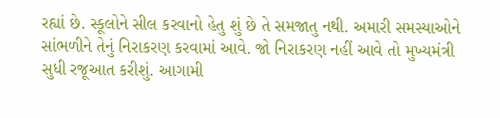રહ્યાં છે. સ્કૂલોને સીલ કરવાનો હેતુ શું છે તે સમજાતુ નથી. અમારી સમસ્યાઓને સાંભળીને તેનું નિરાકરણ કરવામાં આવે. જો નિરાકરણ નહીં આવે તો મુખ્યમંત્રી સુધી રજૂઆત કરીશું. આગામી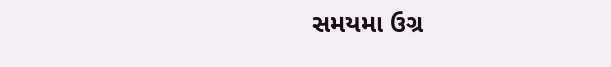સમયમા ઉગ્ર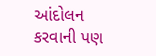આંદોલન કરવાની પણ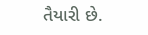તૈયારી છે.